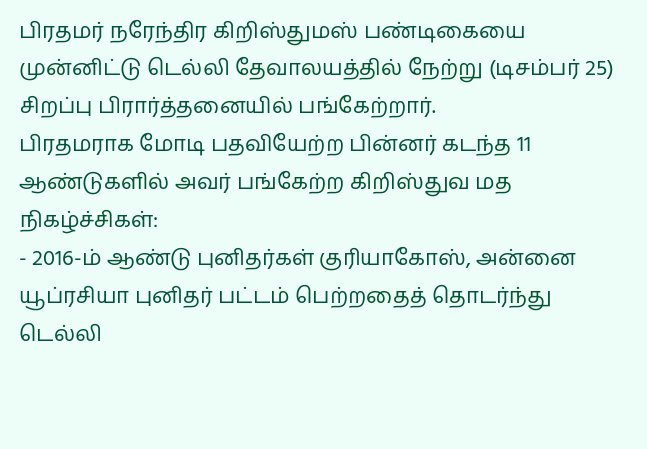பிரதமர் நரேந்திர கிறிஸ்துமஸ் பண்டிகையை முன்னிட்டு டெல்லி தேவாலயத்தில் நேற்று (டிசம்பர் 25) சிறப்பு பிரார்த்தனையில் பங்கேற்றார்.
பிரதமராக மோடி பதவியேற்ற பின்னர் கடந்த 11 ஆண்டுகளில் அவர் பங்கேற்ற கிறிஸ்துவ மத நிகழ்ச்சிகள்:
- 2016-ம் ஆண்டு புனிதர்கள் குரியாகோஸ், அன்னை யூப்ரசியா புனிதர் பட்டம் பெற்றதைத் தொடர்ந்து டெல்லி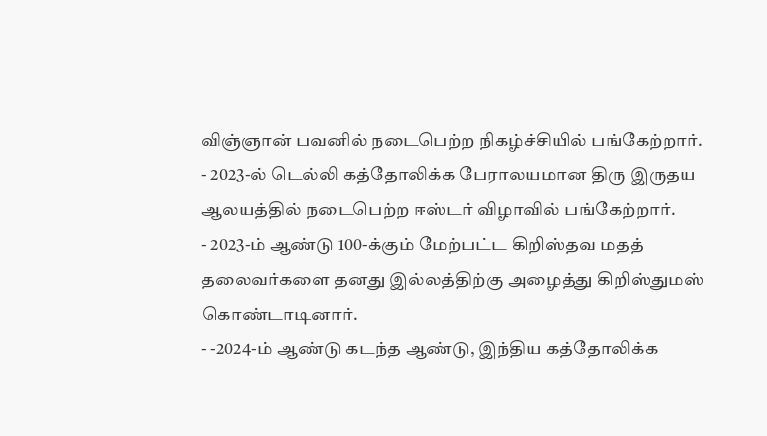விஞ்ஞான் பவனில் நடைபெற்ற நிகழ்ச்சியில் பங்கேற்றார்.
- 2023-ல் டெல்லி கத்தோலிக்க பேராலயமான திரு இருதய ஆலயத்தில் நடைபெற்ற ஈஸ்டர் விழாவில் பங்கேற்றார்.
- 2023-ம் ஆண்டு 100-க்கும் மேற்பட்ட கிறிஸ்தவ மதத் தலைவர்களை தனது இல்லத்திற்கு அழைத்து கிறிஸ்துமஸ் கொண்டாடினார்.
- -2024-ம் ஆண்டு கடந்த ஆண்டு, இந்திய கத்தோலிக்க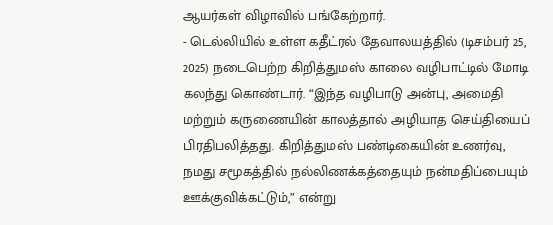ஆயர்கள் விழாவில் பங்கேற்றார்.
- டெல்லியில் உள்ள கதீட்ரல் தேவாலயத்தில் (டிசம்பர் 25, 2025) நடைபெற்ற கிறித்துமஸ் காலை வழிபாட்டில் மோடி கலந்து கொண்டார். “இந்த வழிபாடு அன்பு, அமைதி மற்றும் கருணையின் காலத்தால் அழியாத செய்தியைப் பிரதிபலித்தது. கிறித்துமஸ் பண்டிகையின் உணர்வு, நமது சமூகத்தில் நல்லிணக்கத்தையும் நன்மதிப்பையும் ஊக்குவிக்கட்டும்,” என்று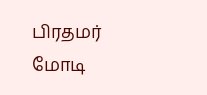பிரதமர் மோடி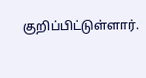குறிப்பிட்டுள்ளார்.